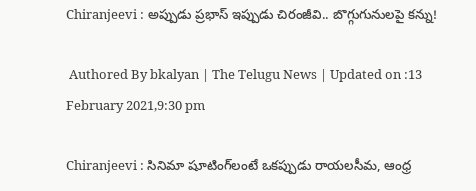Chiranjeevi : అప్పుడు ప్రభాస్ ఇప్పుడు చిరంజీవి.. బొగ్గుగునులపై కన్ను!

 Authored By bkalyan | The Telugu News | Updated on :13 February 2021,9:30 pm

Chiranjeevi : సినిమా షూటింగ్‌లంటే ఒకప్పుడు రాయలసీమ, ఆంధ్ర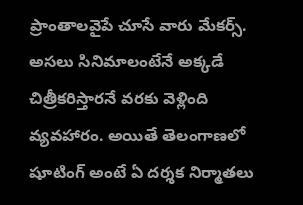ప్రాంతాలవైపే చూసే వారు మేకర్స్. అసలు సినిమాలంటేనే అక్కడే చిత్రీకరిస్తారనే వరకు వెళ్లింది వ్యవహారం. అయితే తెలంగాణలో షూటింగ్ అంటే ఏ దర్శక నిర్మాతలు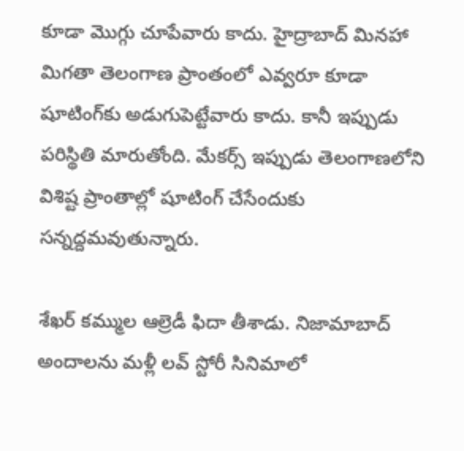కూడా మొగ్గు చూపేవారు కాదు. హైద్రాబాద్ మినహా మిగతా తెలంగాణ ప్రాంతంలో ఎవ్వరూ కూడా షూటింగ్‌కు అడుగుపెట్టేవారు కాదు. కానీ ఇప్పుడు పరిస్థితి మారుతోంది. మేకర్స్ ఇప్పుడు తెలంగాణలోని విశిష్ట ప్రాంతాల్లో షూటింగ్ చేసేందుకు సన్నద్దమవుతున్నారు.

శేఖర్ కమ్ముల ఆల్రెడీ ఫిదా తీశాడు. నిజామాబాద్ అందాలను మళ్లీ లవ్ స్టోరీ సినిమాలో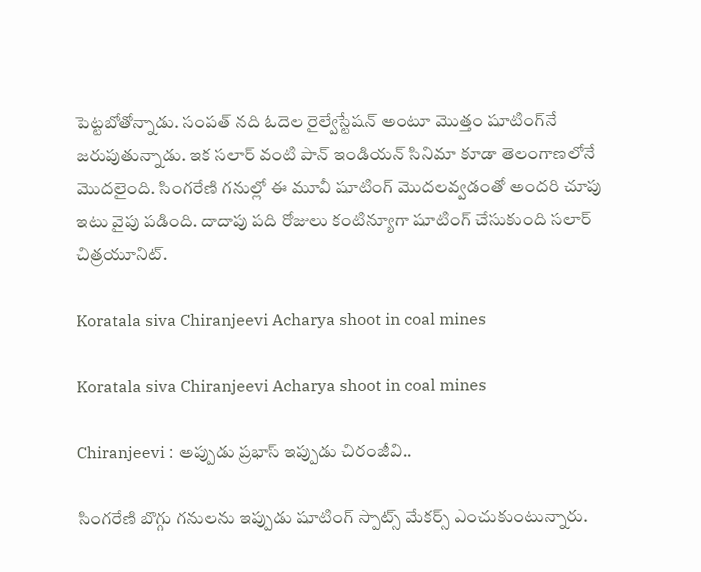పెట్టబోతోన్నాడు. సంపత్ నది ఓదెల రైల్వేస్టేషన్ అంటూ మొత్తం షూటింగ్‌నే జరుపుతున్నాడు. ఇక సలార్ వంటి పాన్ ఇండియన్ సినిమా కూడా తెలంగాణలోనే మొదలైంది. సింగరేణి గనుల్లో ఈ మూవీ షూటింగ్ మొదలవ్వడంతో అందరి చూపు ఇటు వైపు పడింది. దాదాపు పది రోజులు కంటిన్యూగా షూటింగ్ చేసుకుంది సలార్ చిత్రయూనిట్.

Koratala siva Chiranjeevi Acharya shoot in coal mines

Koratala siva Chiranjeevi Acharya shoot in coal mines

Chiranjeevi : అప్పుడు ప్రభాస్ ఇప్పుడు చిరంజీవి..

సింగరేణి బొగ్గు గనులను ఇప్పుడు షూటింగ్ స్పాట్స్ మేకర్స్ ఎంచుకుంటున్నారు.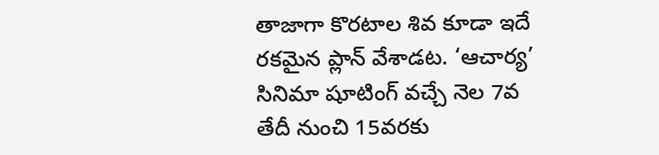తాజాగా కొరటాల శివ కూడా ఇదే రకమైన ప్లాన్ వేశాడట. ‘ఆచార్య’ సినిమా షూటింగ్‌ వచ్చే నెల 7వ తేదీ నుంచి 15వరకు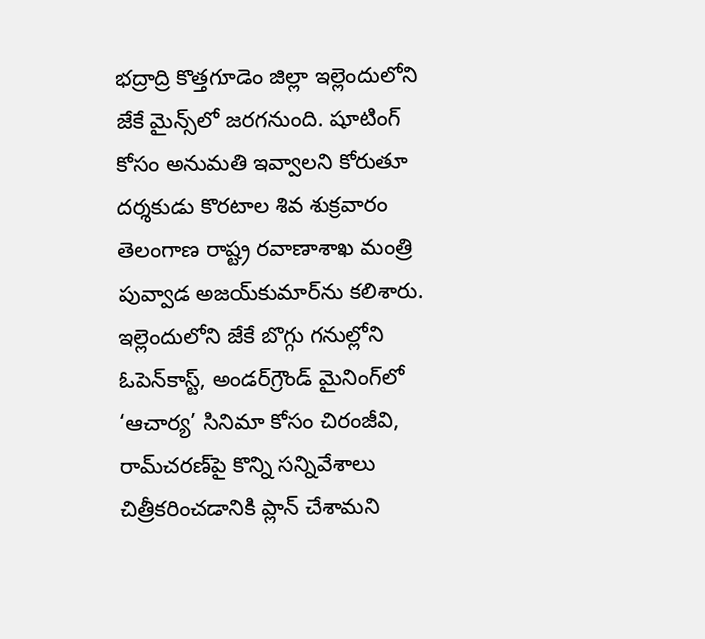భద్రాద్రి కొత్తగూడెం జిల్లా ఇల్లెందులోని జేకే మైన్స్‌లో జరగనుంది. షూటింగ్‌ కోసం అనుమతి ఇవ్వాలని కోరుతూ దర్శకుడు కొరటాల శివ శుక్రవారం తెలంగాణ రాష్ట్ర రవాణాశాఖ మంత్రి పువ్వాడ అజయ్‌కుమార్‌ను కలిశారు. ఇల్లెందులోని జేకే బొగ్గు గనుల్లోని ఓపెన్‌కాస్ట్‌, అండర్‌గ్రౌండ్‌ మైనింగ్‌లో ‘ఆచార్య’ సినిమా కోసం చిరంజీవి, రామ్‌చరణ్‌పై కొన్ని సన్నివేశాలు చిత్రీకరించడానికి ప్లాన్‌ చేశామని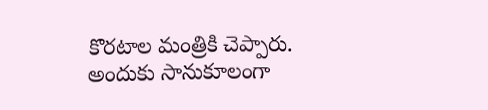కొరటాల మంత్రికి చెప్పారు. అందుకు సానుకూలంగా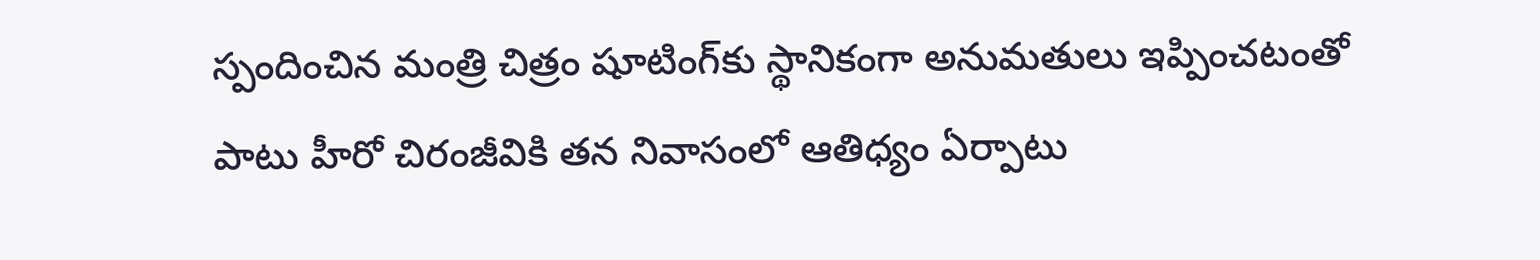స్పందించిన మంత్రి చిత్రం షూటింగ్‌కు స్థానికంగా అనుమతులు ఇప్పించటంతో పాటు హీరో చిరంజీవికి తన నివాసంలో ఆతిధ్యం ఏర్పాటు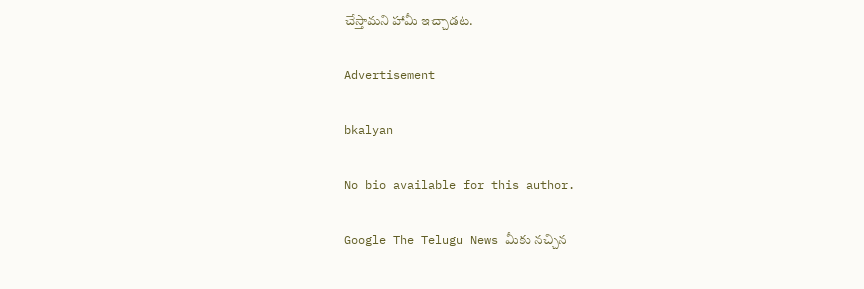చేస్తామని హామీ ఇచ్చాడట.

Advertisement

bkalyan

No bio available for this author.

Google The Telugu News మీకు నచ్చిన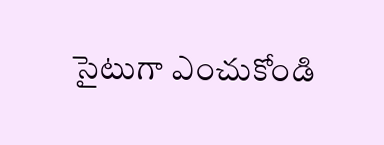సైటుగా ఎంచుకోండి